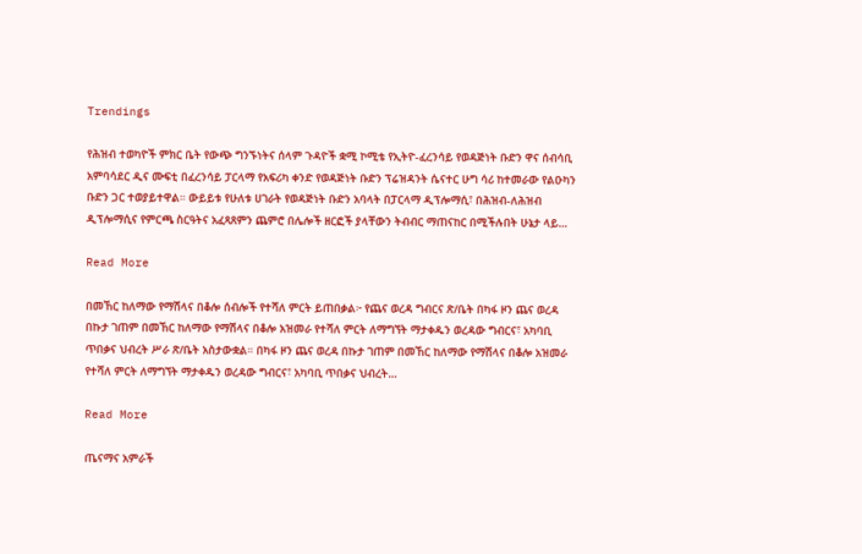Trendings

የሕዝብ ተወካዮች ምክር ቤት የውጭ ግንኙነትና ሰላም ጉዳዮች ቋሚ ኮሚቴ የኢትዮ-ፈረንሳይ የወዳጅነት ቡድን ዋና ሰብሳቢ አምባሳደር ዲና ሙፍቲ በፈረንሳይ ፓርላማ የአፍሪካ ቀንድ የወዳጅነት ቡድን ፕሬዝዳንት ሴናተር ሁግ ሳሪ ከተመራው የልዑካን ቡድን ጋር ተወያይተዋል። ውይይቱ የሁለቱ ሀገራት የወዳጅነት ቡድን አባላት በፓርላማ ዲፕሎማሲ፣ በሕዝብ-ለሕዝብ ዲፕሎማሲና የምርጫ ስርዓትና አፈጻጸምን ጨምሮ በሌሎች ዘርፎች ያላቸውን ትብብር ማጠናከር በሚችሉበት ሁኔታ ላይ…

Read More

በመኸር ከለማው የማሽላና በቆሎ ሰብሎች የተሻለ ምርት ይጠበቃል፦ የጨና ወረዳ ግብርና ጽ/ቤት በካፋ ዞን ጨና ወረዳ በኩታ ገጠም በመኸር ከለማው የማሽላና በቆሎ አዝመራ የተሻለ ምርት ለማግኘት ማታቀዱን ወረዳው ግብርና፣ አካባቢ ጥበቃና ህብረት ሥራ ጽ/ቤት አስታውቋል። በካፋ ዞን ጨና ወረዳ በኩታ ገጠም በመኸር ከለማው የማሽላና በቆሎ አዝመራ የተሻለ ምርት ለማግኘት ማታቀዱን ወረዳው ግብርና፣ አካባቢ ጥበቃና ህብረት…

Read More

ጤናማና አምራች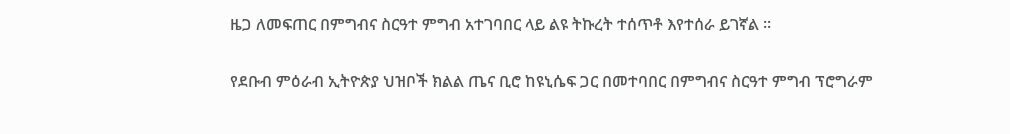ዜጋ ለመፍጠር በምግብና ስርዓተ ምግብ አተገባበር ላይ ልዩ ትኩረት ተሰጥቶ እየተሰራ ይገኛል ።

የደቡብ ምዕራብ ኢትዮጵያ ህዝቦች ክልል ጤና ቢሮ ከዩኒሴፍ ጋር በመተባበር በምግብና ስርዓተ ምግብ ፕሮግራም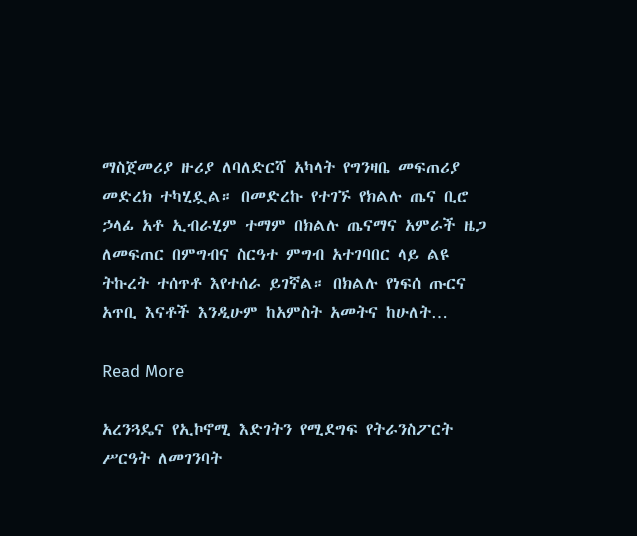ማስጀመሪያ ዙሪያ ለባለድርሻ አካላት የግንዛቤ መፍጠሪያ መድረክ ተካሂዷል። በመድረኩ የተገኙ የክልሉ ጤና ቢሮ ኃላፊ አቶ ኢብራሂም ተማም በክልሉ ጤናማና አምራች ዜጋ ለመፍጠር በምግብና ስርዓተ ምግብ አተገባበር ላይ ልዩ ትኩረት ተሰጥቶ እየተሰራ ይገኛል። በክልሉ የነፍሰ ጡርና አጥቢ እናቶች እንዲሁም ከአምስት አመትና ከሁለት…

Read More

አረንጓዴና የኢኮኖሚ እድገትን የሚደግፍ የትራንስፖርት ሥርዓት ለመገንባት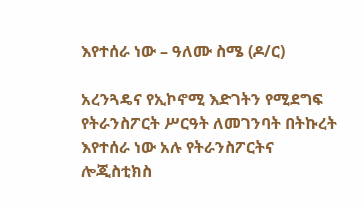እየተሰራ ነው – ዓለሙ ስሜ (ዶ/ር)

አረንጓዴና የኢኮኖሚ እድገትን የሚደግፍ የትራንስፖርት ሥርዓት ለመገንባት በትኩረት እየተሰራ ነው አሉ የትራንስፖርትና ሎጂስቲክስ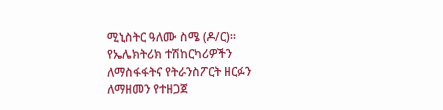ሚኒስትር ዓለሙ ስሜ (ዶ/ር)። የኤሌክትሪክ ተሽከርካሪዎችን ለማስፋፋትና የትራንስፖርት ዘርፉን ለማዘመን የተዘጋጀ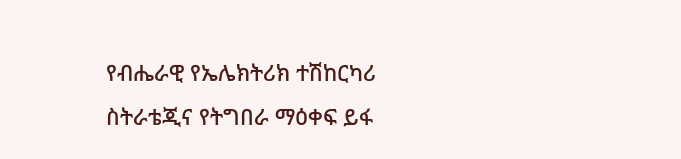የብሔራዊ የኤሌክትሪክ ተሽከርካሪ ስትራቴጂና የትግበራ ማዕቀፍ ይፋ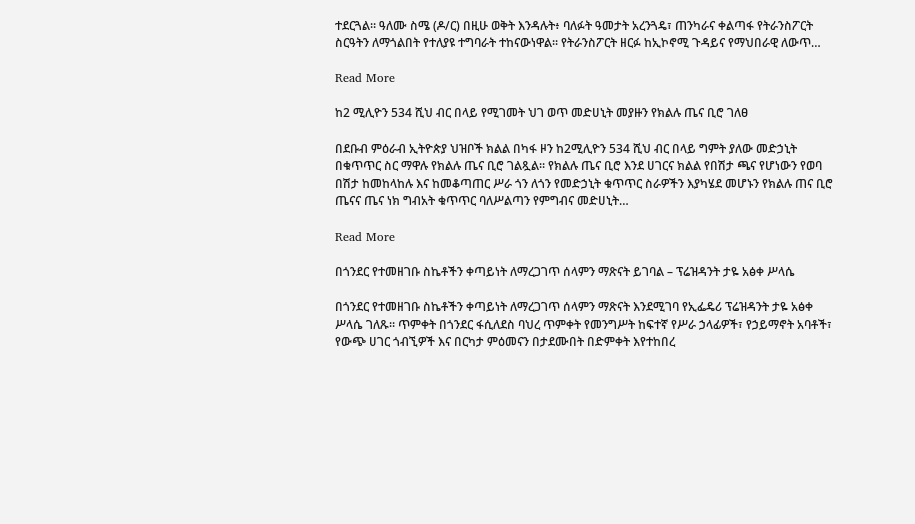ተደርጓል። ዓለሙ ስሜ (ዶ/ር) በዚሁ ወቅት እንዳሉት፥ ባለፉት ዓመታት አረንጓዴ፣ ጠንካራና ቀልጣፋ የትራንስፖርት ስርዓትን ለማጎልበት የተለያዩ ተግባራት ተከናውነዋል፡፡ የትራንስፖርት ዘርፉ ከኢኮኖሚ ጉዳይና የማህበራዊ ለውጥ…

Read More

ከ2 ሚሊዮን 534 ሺህ ብር በላይ የሚገመት ህገ ወጥ መድሀኒት መያዙን የክልሉ ጤና ቢሮ ገለፀ

በደቡብ ምዕራብ ኢትዮጵያ ህዝቦች ክልል በካፋ ዞን ከ2ሚሊዮን 534 ሺህ ብር በላይ ግምት ያለው መድኃኒት በቁጥጥር ስር ማዋሉ የክልሉ ጤና ቢሮ ገልጿል። የክልሉ ጤና ቢሮ እንደ ሀገርና ክልል የበሽታ ጫና የሆነውን የወባ በሽታ ከመከላከሉ እና ከመቆጣጠር ሥራ ጎን ለጎን የመድኃኒት ቁጥጥር ስራዎችን እያካሄደ መሆኑን የክልሉ ጠና ቢሮ ጤናና ጤና ነክ ግብአት ቁጥጥር ባለሥልጣን የምግብና መድሀኒት…

Read More

በጎንደር የተመዘገቡ ስኬቶችን ቀጣይነት ለማረጋገጥ ሰላምን ማጽናት ይገባል – ፕሬዝዳንት ታዬ አፅቀ ሥላሴ

በጎንደር የተመዘገቡ ስኬቶችን ቀጣይነት ለማረጋገጥ ሰላምን ማጽናት እንደሚገባ የኢፌዴሪ ፕሬዝዳንት ታዬ አፅቀ ሥላሴ ገለጹ። ጥምቀት በጎንደር ፋሲለደስ ባህረ ጥምቀት የመንግሥት ከፍተኛ የሥራ ኃላፊዎች፣ የኃይማኖት አባቶች፣ የውጭ ሀገር ጎብኚዎች እና በርካታ ምዕመናን በታደሙበት በድምቀት እየተከበረ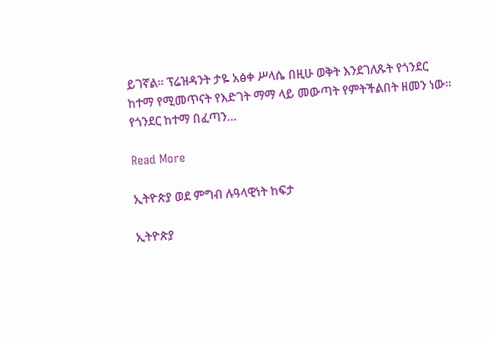ይገኛል። ፕሬዝዳንት ታዬ አፅቀ ሥላሴ በዚሁ ወቅት እንደገለጹት የጎንደር ከተማ የሚመጥናት የእድገት ማማ ላይ መውጣት የምትችልበት ዘመን ነው። የጎንደር ከተማ በፈጣን…

Read More

ኢትዮጵያ ወደ ምግብ ሉዓላዊነት ከፍታ

ኢትዮጵያ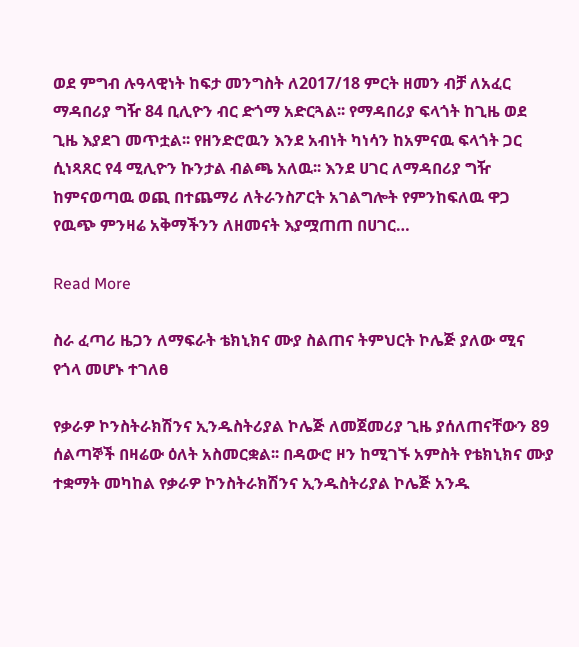ወደ ምግብ ሉዓላዊነት ከፍታ መንግስት ለ2017/18 ምርት ዘመን ብቻ ለአፈር ማዳበሪያ ግዥ 84 ቢሊዮን ብር ድጎማ አድርጓል፡፡ የማዳበሪያ ፍላጎት ከጊዜ ወደ ጊዜ እያደገ መጥቷል፡፡ የዘንድሮዉን እንደ አብነት ካነሳን ከአምናዉ ፍላጎት ጋር ሲነጻጸር የ4 ሚሊዮን ኩንታል ብልጫ አለዉ፡፡ እንደ ሀገር ለማዳበሪያ ግዥ ከምናወጣዉ ወጪ በተጨማሪ ለትራንስፖርት አገልግሎት የምንከፍለዉ ዋጋ የዉጭ ምንዛሬ አቅማችንን ለዘመናት እያሟጠጠ በሀገር…

Read More

ስራ ፈጣሪ ዜጋን ለማፍራት ቴክኒክና ሙያ ስልጠና ትምህርት ኮሌጅ ያለው ሚና የጎላ መሆኑ ተገለፀ

የቃራዎ ኮንስትራክሽንና ኢንዱስትሪያል ኮሌጅ ለመጀመሪያ ጊዜ ያሰለጠናቸውን 89 ሰልጣኞች በዛሬው ዕለት አስመርቋል፡፡ በዳውሮ ዞን ከሚገኙ አምስት የቴክኒክና ሙያ ተቋማት መካከል የቃራዎ ኮንስትራክሽንና ኢንዱስትሪያል ኮሌጅ አንዱ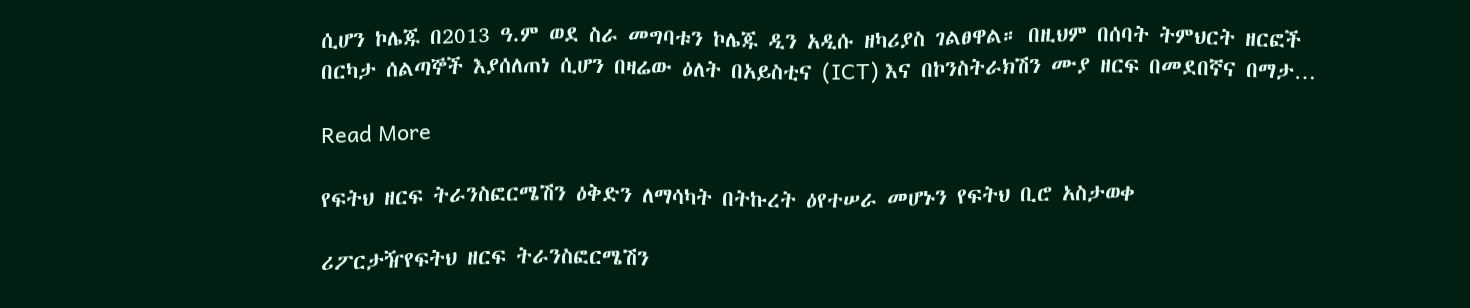ሲሆን ኮሌጁ በ2013 ዓ.ም ወደ ስራ መግባቱን ኮሌጁ ዲን አዲሱ ዘካሪያስ ገልፀዋል። በዚህም በሰባት ትምህርት ዘርፎች በርካታ ሰልጣኞች እያሰለጠነ ሲሆን በዛሬው ዕለት በአይስቲና (ICT) እና በኮንስትራክሽን ሙያ ዘርፍ በመደበኛና በማታ…

Read More

የፍትህ ዘርፍ ትራንስፎርሜሽን ዕቅድን ለማሳካት በትኩረት ዕየተሠራ መሆኑን የፍትህ ቢሮ አስታወቀ

ሪፖርታዥየፍትህ ዘርፍ ትራንስፎርሜሽን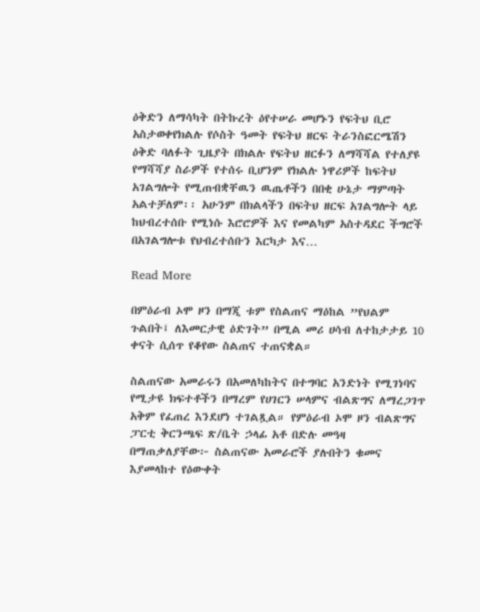ዕቅድን ለማሳካት በትኩረት ዕየተሠራ መሆኑን የፍትህ ቢሮ አስታወቀየክልሉ የሶስት ዓመት የፍትህ ዘርፍ ትራንስፎርሜሽን ዕቅድ ባለፉት ጊዜያት በክልሉ የፍትህ ዘርፉን ለማሻሻል የተለያዩ የማሻሻያ ስራዎች የተሰሩ ቢሆንም የክልሉ ነዋሪዎች ከፍትህ አገልግሎት የሚጠብቋቸዉን ዉጤቶችን በበቂ ሁኔታ ማምጣት አልተቻለም፡፡ አሁንም በክልላችን በፍትህ ዘርፍ አገልግሎት ላይ ከህብረተሰቡ የሚነሱ እሮሮዎች እና የመልካም አስተዳደር ችግሮች በአገልግሎቱ የህብረተሰቡን እርካታ እና…

Read More

በምዕራብ ኦሞ ዞን በማጂ ቱም የስልጠና ማዕከል ”የህልም ጉልበት፤ ለእመርታዊ ዕድገት” በሚል መሪ ሀሳብ ለተከታታይ 10 ቀናት ሲሰጥ የቆየው ስልጠና ተጠናቋል።

ስልጠናው አመራሩን በአመለካከትና በተግባር አንድነት የሚገነባና የሚታዩ ክፍተቶችን በማረም የሀገርን ሠላምና ብልጽግና ለማረጋገጥ አቅም የፈጠረ እንደሆነ ተገልጿል። የምዕራብ ኦሞ ዞን ብልጽግና ፓርቲ ቅርንጫፍ ጽ/ቤት ኃላፊ አቶ በድሉ መዓዛ በማጠቃለያቸው፦ ስልጠናው አመራሮች ያሉበትን ቁመና እያመላከተ የዕውቀት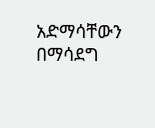አድማሳቸውን በማሳደግ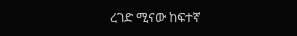ረገድ ሚናው ከፍተኛ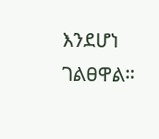እንደሆነ ገልፀዋል።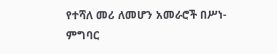የተሻለ መሪ ለመሆን አመራሮች በሥነ-ምግባር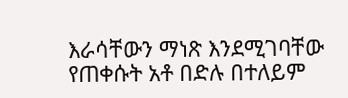እራሳቸውን ማነጽ እንደሚገባቸው የጠቀሱት አቶ በድሉ በተለይም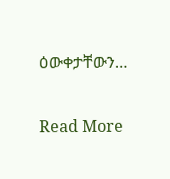ዕውቀታቸውን…

Read More